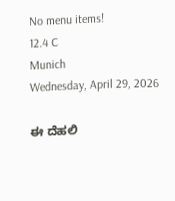No menu items!
12.4 C
Munich
Wednesday, April 29, 2026

ಈ ದೆಹಲಿ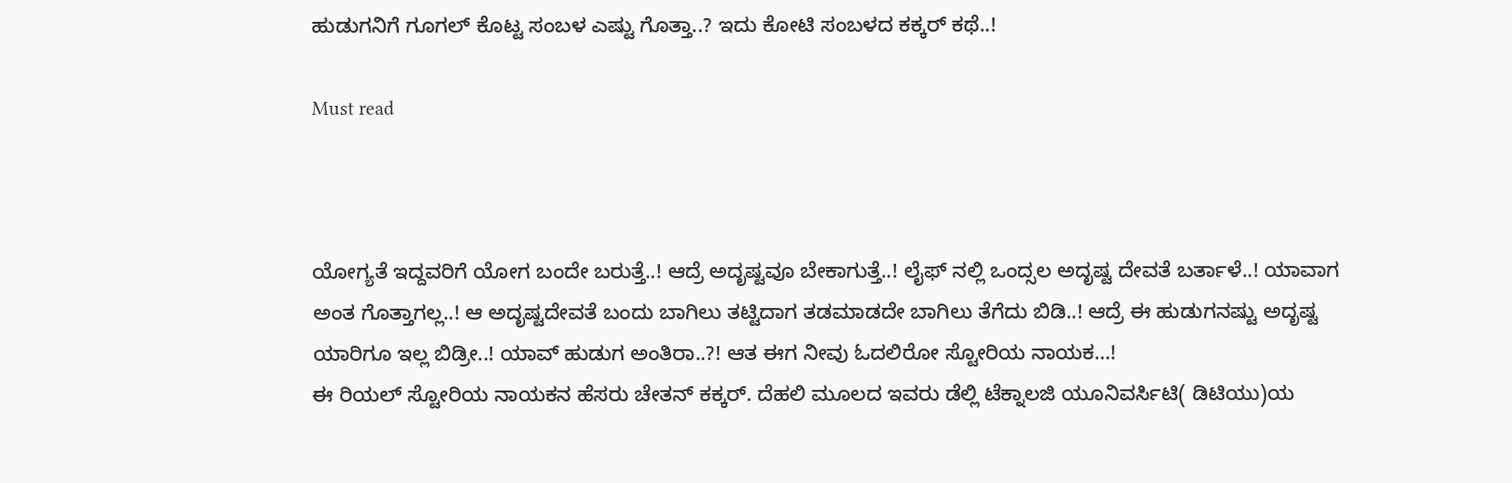ಹುಡುಗನಿಗೆ ಗೂಗಲ್ ಕೊಟ್ಟ ಸಂಬಳ ಎಷ್ಟು ಗೊತ್ತಾ..? ಇದು ಕೋಟಿ ಸಂಬಳದ ಕಕ್ಕರ್ ಕಥೆ..!

Must read



ಯೋಗ್ಯತೆ ಇದ್ದವರಿಗೆ ಯೋಗ ಬಂದೇ ಬರುತ್ತೆ..! ಆದ್ರೆ ಅದೃಷ್ಟವೂ ಬೇಕಾಗುತ್ತೆ..! ಲೈಫ್ ನಲ್ಲಿ ಒಂದ್ಸಲ ಅದೃಷ್ಟ ದೇವತೆ ಬರ್ತಾಳೆ..! ಯಾವಾಗ ಅಂತ ಗೊತ್ತಾಗಲ್ಲ..! ಆ ಅದೃಷ್ಟದೇವತೆ ಬಂದು ಬಾಗಿಲು ತಟ್ಟಿದಾಗ ತಡಮಾಡದೇ ಬಾಗಿಲು ತೆಗೆದು ಬಿಡಿ..! ಆದ್ರೆ ಈ ಹುಡುಗನಷ್ಟು ಅದೃಷ್ಟ ಯಾರಿಗೂ ಇಲ್ಲ ಬಿಡ್ರೀ..! ಯಾವ್ ಹುಡುಗ ಅಂತಿರಾ..?! ಆತ ಈಗ ನೀವು ಓದಲಿರೋ ಸ್ಟೋರಿಯ ನಾಯಕ…!
ಈ ರಿಯಲ್ ಸ್ಟೋರಿಯ ನಾಯಕನ ಹೆಸರು ಚೇತನ್ ಕಕ್ಕರ್. ದೆಹಲಿ ಮೂಲದ ಇವರು ಡೆಲ್ಲಿ ಟೆಕ್ನಾಲಜಿ ಯೂನಿವರ್ಸಿಟಿ( ಡಿಟಿಯು)ಯ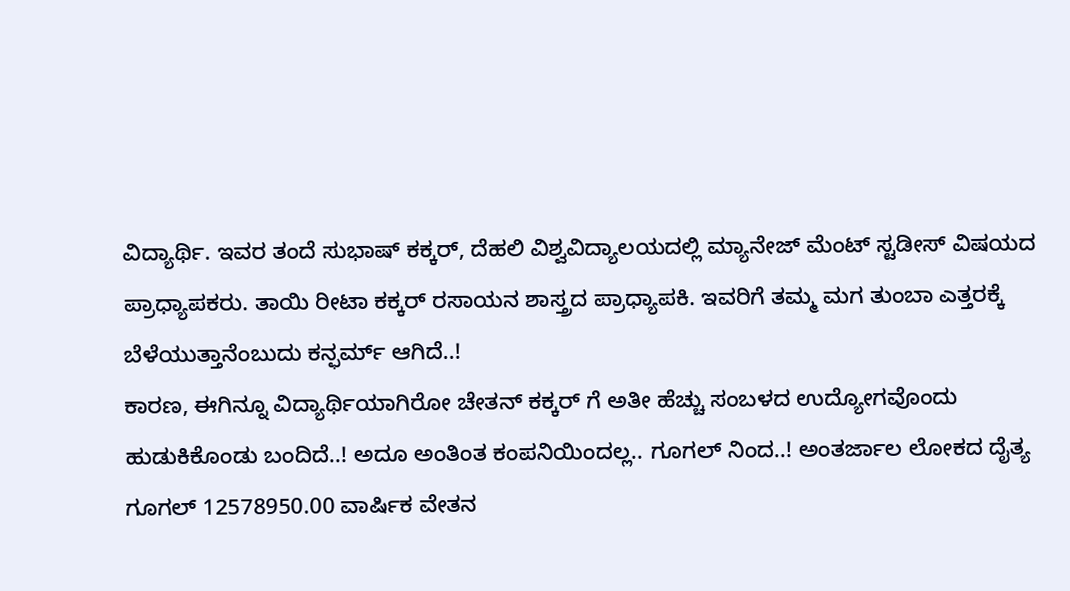ವಿದ್ಯಾರ್ಥಿ. ಇವರ ತಂದೆ ಸುಭಾಷ್ ಕಕ್ಕರ್, ದೆಹಲಿ ವಿಶ್ವವಿದ್ಯಾಲಯದಲ್ಲಿ ಮ್ಯಾನೇಜ್ ಮೆಂಟ್ ಸ್ಟಡೀಸ್ ವಿಷಯದ ಪ್ರಾಧ್ಯಾಪಕರು. ತಾಯಿ ರೀಟಾ ಕಕ್ಕರ್ ರಸಾಯನ ಶಾಸ್ತ್ರದ ಪ್ರಾಧ್ಯಾಪಕಿ. ಇವರಿಗೆ ತಮ್ಮ ಮಗ ತುಂಬಾ ಎತ್ತರಕ್ಕೆ ಬೆಳೆಯುತ್ತಾನೆಂಬುದು ಕನ್ಫರ್ಮ್ ಆಗಿದೆ..!
ಕಾರಣ, ಈಗಿನ್ನೂ ವಿದ್ಯಾರ್ಥಿಯಾಗಿರೋ ಚೇತನ್ ಕಕ್ಕರ್ ಗೆ ಅತೀ ಹೆಚ್ಚು ಸಂಬಳದ ಉದ್ಯೋಗವೊಂದು ಹುಡುಕಿಕೊಂಡು ಬಂದಿದೆ..! ಅದೂ ಅಂತಿಂತ ಕಂಪನಿಯಿಂದಲ್ಲ.. ಗೂಗಲ್ ನಿಂದ..! ಅಂತರ್ಜಾಲ ಲೋಕದ ದೈತ್ಯ ಗೂಗಲ್ 12578950.00 ವಾರ್ಷಿಕ ವೇತನ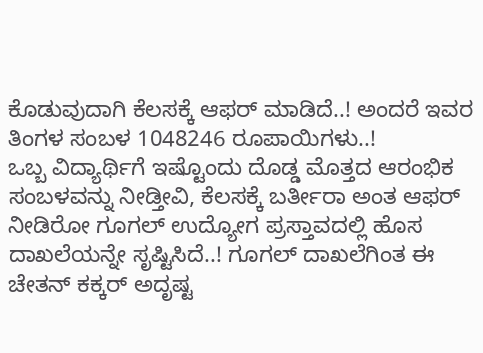ಕೊಡುವುದಾಗಿ ಕೆಲಸಕ್ಕೆ ಆಫರ್ ಮಾಡಿದೆ..! ಅಂದರೆ ಇವರ ತಿಂಗಳ ಸಂಬಳ 1048246 ರೂಪಾಯಿಗಳು..!
ಒಬ್ಬ ವಿದ್ಯಾರ್ಥಿಗೆ ಇಷ್ಟೊಂದು ದೊಡ್ಡ ಮೊತ್ತದ ಆರಂಭಿಕ ಸಂಬಳವನ್ನು ನೀಡ್ತೀವಿ, ಕೆಲಸಕ್ಕೆ ಬರ್ತೀರಾ ಅಂತ ಆಫರ್ ನೀಡಿರೋ ಗೂಗಲ್ ಉದ್ಯೋಗ ಪ್ರಸ್ತಾವದಲ್ಲಿ ಹೊಸ ದಾಖಲೆಯನ್ನೇ ಸೃಷ್ಟಿಸಿದೆ..! ಗೂಗಲ್ ದಾಖಲೆಗಿಂತ ಈ ಚೇತನ್ ಕಕ್ಕರ್ ಅದೃಷ್ಟ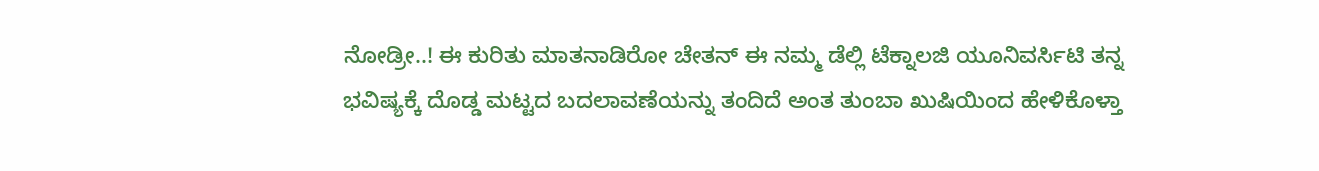ನೋಡ್ರೀ..! ಈ ಕುರಿತು ಮಾತನಾಡಿರೋ ಚೇತನ್ ಈ ನಮ್ಮ ಡೆಲ್ಲಿ ಟೆಕ್ನಾಲಜಿ ಯೂನಿವರ್ಸಿಟಿ ತನ್ನ ಭವಿಷ್ಯಕ್ಕೆ ದೊಡ್ಡ ಮಟ್ಟದ ಬದಲಾವಣೆಯನ್ನು ತಂದಿದೆ ಅಂತ ತುಂಬಾ ಖುಷಿಯಿಂದ ಹೇಳಿಕೊಳ್ತಾ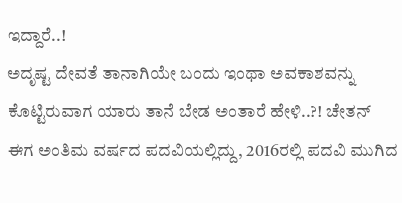ಇದ್ದಾರೆ..!
ಅದೃಷ್ಟ ದೇವತೆ ತಾನಾಗಿಯೇ ಬಂದು ಇಂಥಾ ಅವಕಾಶವನ್ನು ಕೊಟ್ಟಿರುವಾಗ ಯಾರು ತಾನೆ ಬೇಡ ಅಂತಾರೆ ಹೇಳಿ..?! ಚೇತನ್ ಈಗ ಅಂತಿಮ ವರ್ಷದ ಪದವಿಯಲ್ಲಿದ್ದು, 2016ರಲ್ಲಿ ಪದವಿ ಮುಗಿದ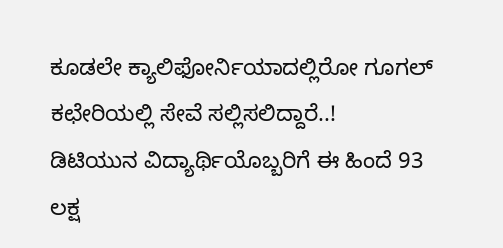ಕೂಡಲೇ ಕ್ಯಾಲಿಫೋರ್ನಿಯಾದಲ್ಲಿರೋ ಗೂಗಲ್ ಕಛೇರಿಯಲ್ಲಿ ಸೇವೆ ಸಲ್ಲಿಸಲಿದ್ದಾರೆ..!
ಡಿಟಿಯುನ ವಿದ್ಯಾರ್ಥಿಯೊಬ್ಬರಿಗೆ ಈ ಹಿಂದೆ 93 ಲಕ್ಷ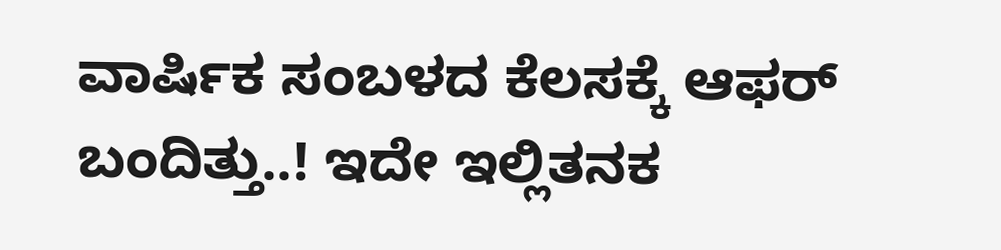ವಾರ್ಷಿಕ ಸಂಬಳದ ಕೆಲಸಕ್ಕೆ ಆಫರ್ ಬಂದಿತ್ತು..! ಇದೇ ಇಲ್ಲಿತನಕ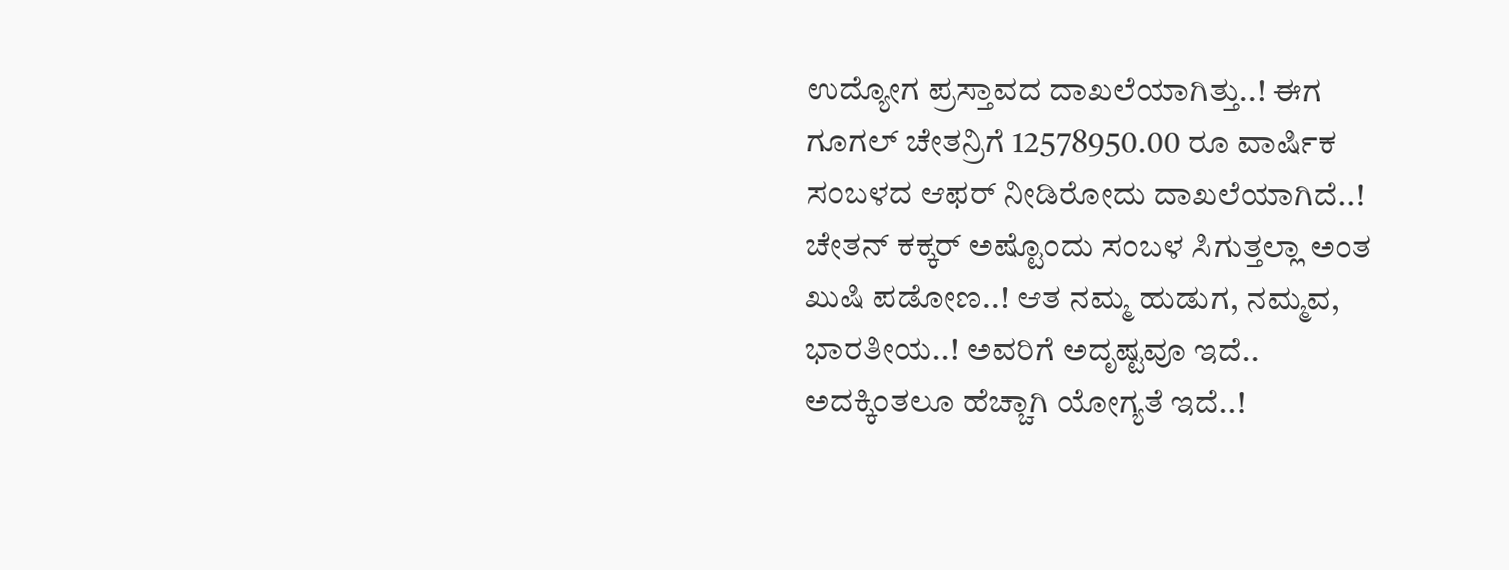ಉದ್ಯೋಗ ಪ್ರಸ್ತಾವದ ದಾಖಲೆಯಾಗಿತ್ತು..! ಈಗ ಗೂಗಲ್ ಚೇತನ್ರಿಗೆ 12578950.00 ರೂ ವಾರ್ಷಿಕ ಸಂಬಳದ ಆಫರ್ ನೀಡಿರೋದು ದಾಖಲೆಯಾಗಿದೆ..!
ಚೇತನ್ ಕಕ್ಕರ್ ಅಷ್ಟೊಂದು ಸಂಬಳ ಸಿಗುತ್ತಲ್ಲಾ ಅಂತ ಖುಷಿ ಪಡೋಣ..! ಆತ ನಮ್ಮ ಹುಡುಗ, ನಮ್ಮವ, ಭಾರತೀಯ..! ಅವರಿಗೆ ಅದೃಷ್ಟವೂ ಇದೆ.. ಅದಕ್ಕಿಂತಲೂ ಹೆಚ್ಚಾಗಿ ಯೋಗ್ಯತೆ ಇದೆ..!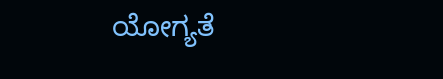ಯೋಗ್ಯತೆ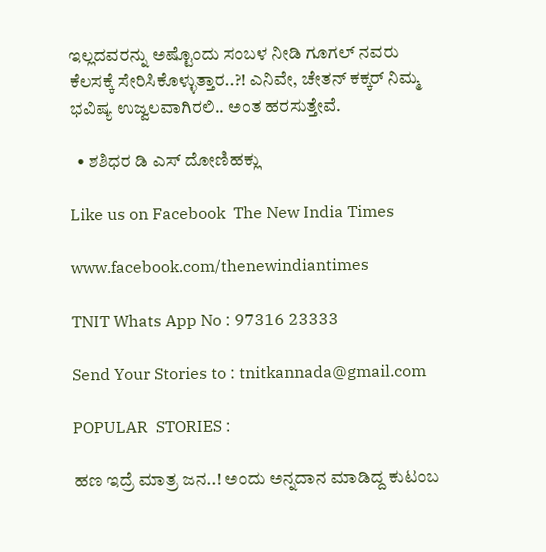ಇಲ್ಲದವರನ್ನು ಅಷ್ಟೊಂದು ಸಂಬಳ ನೀಡಿ ಗೂಗಲ್ ನವರು ಕೆಲಸಕ್ಕೆ ಸೇರಿಸಿಕೊಳ್ಳುತ್ತಾರ..?! ಎನಿವೇ, ಚೇತನ್ ಕಕ್ಕರ್ ನಿಮ್ಮ ಭವಿಷ್ಯ ಉಜ್ವಲವಾಗಿರಲಿ.. ಅಂತ ಹರಸುತ್ತೇವೆ.

  • ಶಶಿಧರ ಡಿ ಎಸ್ ದೋಣಿಹಕ್ಲು

Like us on Facebook  The New India Times

www.facebook.com/thenewindiantimes

TNIT Whats App No : 97316 23333

Send Your Stories to : tnitkannada@gmail.com

POPULAR  STORIES :

ಹಣ ಇದ್ರೆ ಮಾತ್ರ ಜನ..! ಅಂದು ಅನ್ನದಾನ ಮಾಡಿದ್ದ ಕುಟಂಬ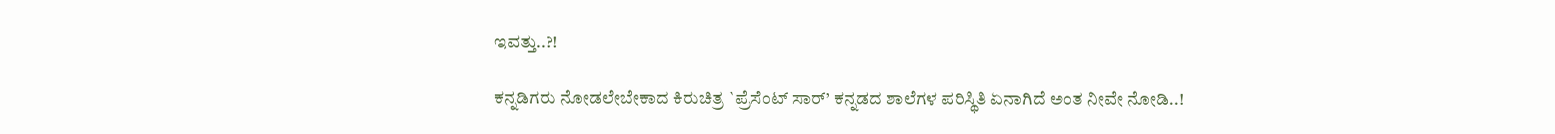ಇವತ್ತು..?!

ಕನ್ನಡಿಗರು ನೋಡಲೇಬೇಕಾದ ಕಿರುಚಿತ್ರ `ಪ್ರೆಸೆಂಟ್ ಸಾರ್’ ಕನ್ನಡದ ಶಾಲೆಗಳ ಪರಿಸ್ಥಿತಿ ಏನಾಗಿದೆ ಅಂತ ನೀವೇ ನೋಡಿ..!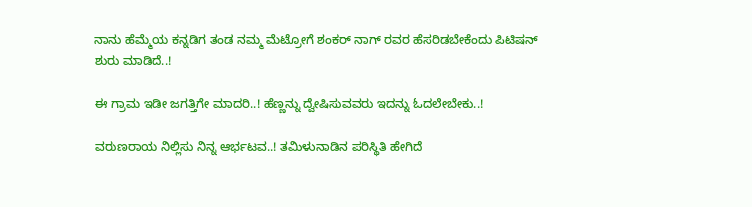ನಾನು ಹೆಮ್ಮೆಯ ಕನ್ನಡಿಗ ತಂಡ ನಮ್ಮ ಮೆಟ್ರೋಗೆ ಶಂಕರ್ ನಾಗ್ ರವರ ಹೆಸರಿಡಬೇಕೆಂದು ಪಿಟಿಷನ್ ಶುರು ಮಾಡಿದೆ..!

ಈ ಗ್ರಾಮ ಇಡೀ ಜಗತ್ತಿಗೇ ಮಾದರಿ..! ಹೆಣ್ಣನ್ನು ದ್ವೇಷಿಸುವವರು ಇದನ್ನು ಓದಲೇಬೇಕು..!

ವರುಣರಾಯ ನಿಲ್ಲಿಸು ನಿನ್ನ ಆರ್ಭಟವ..! ತಮಿಳುನಾಡಿನ ಪರಿಸ್ಥಿತಿ ಹೇಗಿದೆ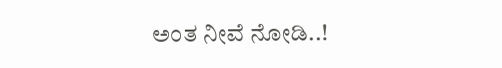ಅಂತ ನೀವೆ ನೋಡಿ..!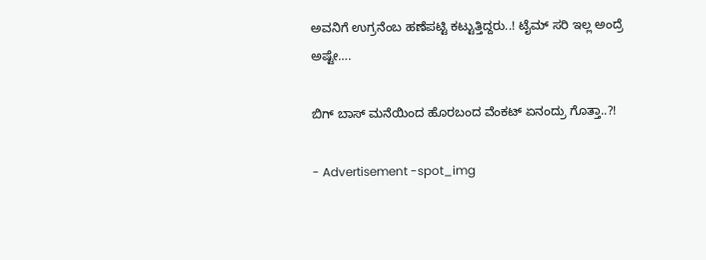ಅವನಿಗೆ ಉಗ್ರನೆಂಬ ಹಣೆಪಟ್ಟಿ ಕಟ್ಟುತ್ತಿದ್ದರು..! ಟೈಮ್ ಸರಿ ಇಲ್ಲ ಅಂದ್ರೆ ಅಷ್ಟೇ….

ಬಿಗ್ ಬಾಸ್ ಮನೆಯಿಂದ ಹೊರಬಂದ ವೆಂಕಟ್ ಏನಂದ್ರು ಗೊತ್ತಾ..?!

- Advertisement -spot_img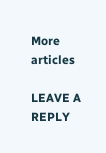More articles

LEAVE A REPLY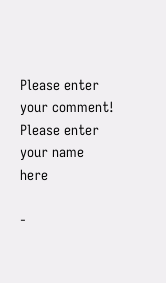Please enter your comment!
Please enter your name here

-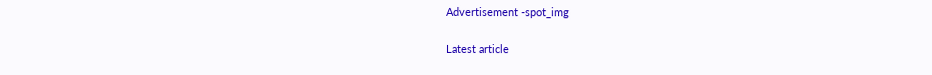Advertisement -spot_img

Latest article